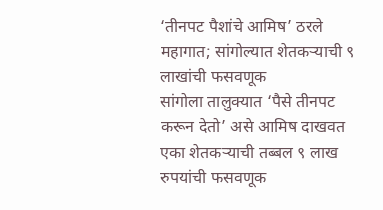‘तीनपट पैशांचे आमिष’ ठरले महागात; सांगोल्यात शेतकऱ्याची ९ लाखांची फसवणूक
सांगोला तालुक्यात ‘पैसे तीनपट करून देतो’ असे आमिष दाखवत एका शेतकऱ्याची तब्बल ९ लाख रुपयांची फसवणूक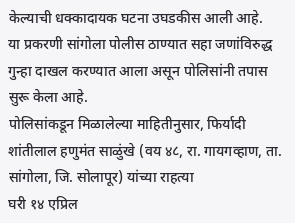केल्याची धक्कादायक घटना उघडकीस आली आहे.
या प्रकरणी सांगोला पोलीस ठाण्यात सहा जणांविरुद्ध गुन्हा दाखल करण्यात आला असून पोलिसांनी तपास सुरू केला आहे.
पोलिसांकडून मिळालेल्या माहितीनुसार, फिर्यादी शांतीलाल हणुमंत साळुंखे (वय ४८, रा. गायगव्हाण, ता. सांगोला, जि. सोलापूर) यांच्या राहत्या
घरी १४ एप्रिल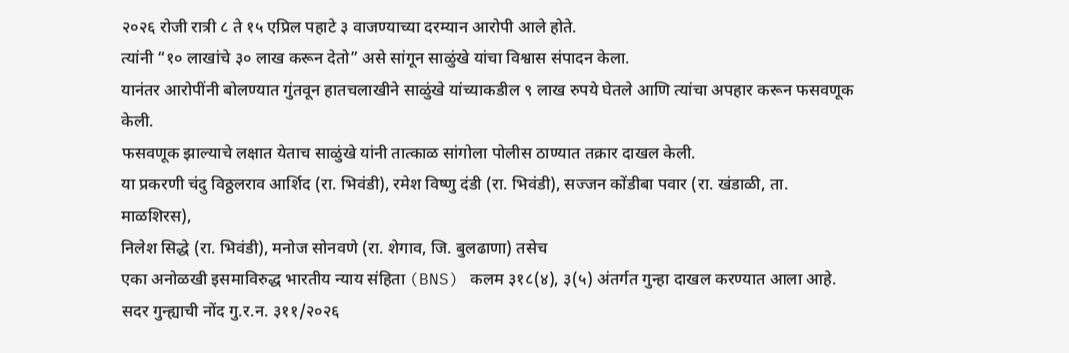२०२६ रोजी रात्री ८ ते १५ एप्रिल पहाटे ३ वाजण्याच्या दरम्यान आरोपी आले होते.
त्यांनी “१० लाखांचे ३० लाख करून देतो” असे सांगून साळुंखे यांचा विश्वास संपादन केला.
यानंतर आरोपींनी बोलण्यात गुंतवून हातचलाखीने साळुंखे यांच्याकडील ९ लाख रुपये घेतले आणि त्यांचा अपहार करून फसवणूक केली.
फसवणूक झाल्याचे लक्षात येताच साळुंखे यांनी तात्काळ सांगोला पोलीस ठाण्यात तक्रार दाखल केली.
या प्रकरणी चंदु विठ्ठलराव आर्शिद (रा. भिवंडी), रमेश विष्णु दंडी (रा. भिवंडी), सज्जन कोंडीबा पवार (रा. खंडाळी, ता. माळशिरस),
निलेश सिद्धे (रा. भिवंडी), मनोज सोनवणे (रा. शेगाव, जि. बुलढाणा) तसेच
एका अनोळखी इसमाविरुद्ध भारतीय न्याय संहिता (BNS) कलम ३१८(४), ३(५) अंतर्गत गुन्हा दाखल करण्यात आला आहे.
सदर गुन्ह्याची नोंद गु.र.न. ३११/२०२६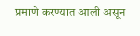प्रमाणे करण्यात आली असून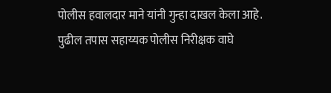पोलीस हवालदार माने यांनी गुन्हा दाखल केला आहे.
पुढील तपास सहाय्यक पोलीस निरीक्षक वाघे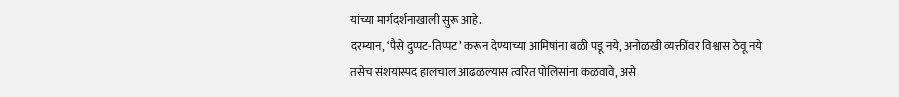यांच्या मार्गदर्शनाखाली सुरू आहे.
दरम्यान, ‘पैसे दुप्पट-तिप्पट’ करून देण्याच्या आमिषांना बळी पडू नये, अनोळखी व्यक्तींवर विश्वास ठेवू नये
तसेच संशयास्पद हालचाल आढळल्यास त्वरित पोलिसांना कळवावे, असे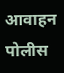आवाहन पोलीस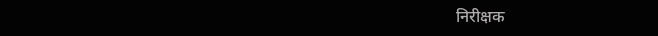निरीक्षक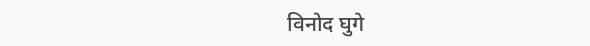विनोद घुगे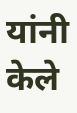यांनी केले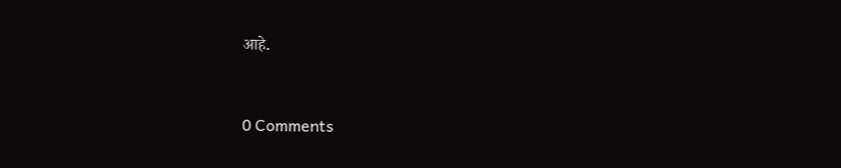आहे.


0 Comments